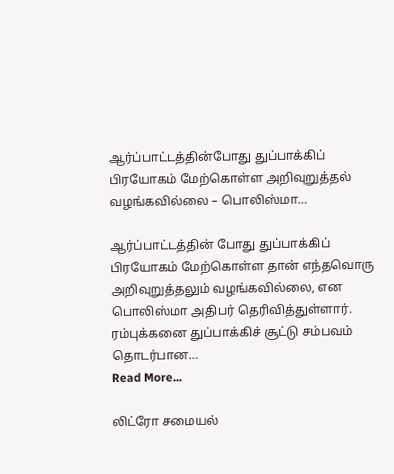ஆர்ப்பாட்டத்தின்போது துப்பாக்கிப் பிரயோகம் மேற்கொள்ள அறிவுறுத்தல் வழங்கவில்லை – பொலிஸ்மா…

ஆர்ப்பாட்டத்தின் போது துப்பாக்கிப் பிரயோகம் மேற்கொள்ள தான் எந்தவொரு அறிவுறுத்தலும் வழங்கவில்லை, என பொலிஸ்மா அதிபர் தெரிவித்துள்ளார். ரம்புக்கனை துப்பாக்கிச் சூட்டு சம்பவம் தொடர்பான…
Read More...

லிட்ரோ சமையல்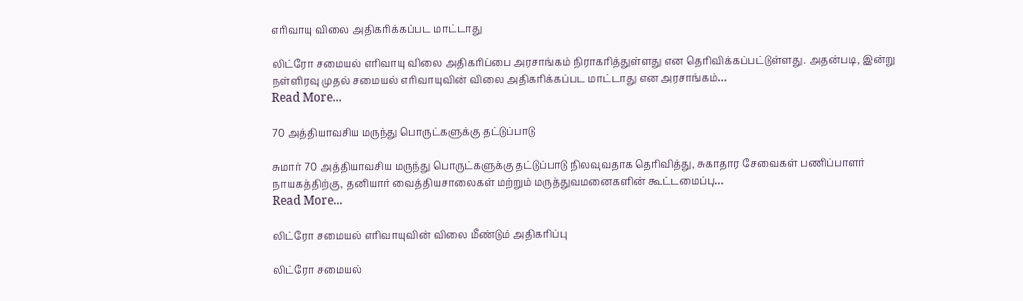எரிவாயு விலை அதிகரிக்கப்பட மாட்டாது

லிட்ரோ சமையல் எரிவாயு விலை அதிகரிப்பை அரசாங்கம் நிராகரித்துள்ளது என தெரிவிக்கப்பட்டுள்ளது. அதன்படி, இன்று நள்ளிரவு முதல் சமையல் எரிவாயுவின் விலை அதிகரிக்கப்பட மாட்டாது என அரசாங்கம்…
Read More...

70 அத்தியாவசிய மருந்து பொருட்களுக்கு தட்டுப்பாடு

சுமார் 70 அத்தியாவசிய மருந்து பொருட்களுக்கு தட்டுப்பாடு நிலவுவதாக தெரிவித்து, சுகாதார சேவைகள் பணிப்பாளர் நாயகத்திற்கு, தனியார் வைத்தியசாலைகள் மற்றும் மருத்துவமனைகளின் கூட்டமைப்பு…
Read More...

லிட்ரோ சமையல் எரிவாயுவின் விலை மீண்டும் அதிகரிப்பு

லிட்ரோ சமையல்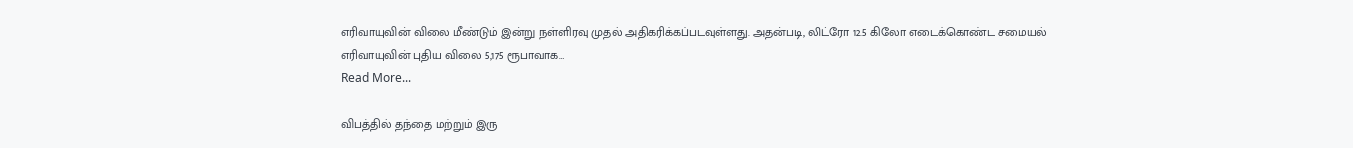எரிவாயுவின் விலை மீண்டும் இன்று நள்ளிரவு முதல் அதிகரிக்கப்படவுள்ளது. அதன்படி, லிட்ரோ 12.5 கிலோ எடைக்கொண்ட சமையல் எரிவாயுவின் புதிய விலை 5,175 ரூபாவாக…
Read More...

விபத்தில் தந்தை மற்றும் இரு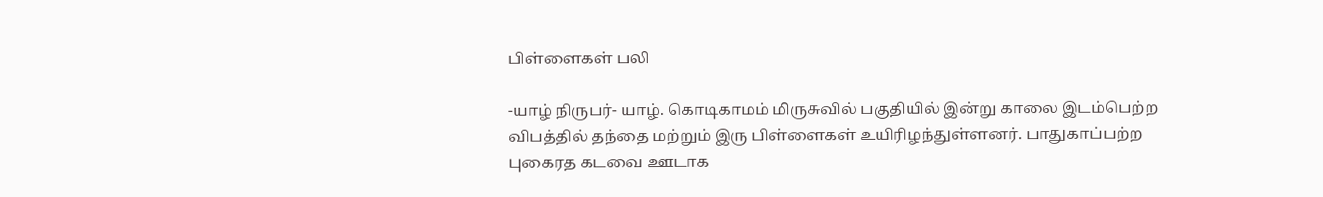பிள்ளைகள் பலி

-யாழ் நிருபர்- யாழ். கொடிகாமம் மிருசுவில் பகுதியில் இன்று காலை இடம்பெற்ற விபத்தில் தந்தை மற்றும் இரு பிள்ளைகள் உயிரிழந்துள்ளனர். பாதுகாப்பற்ற புகைரத கடவை ஊடாக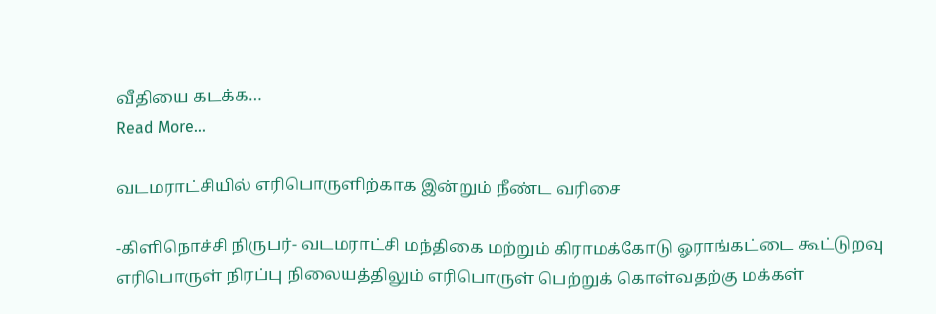வீதியை கடக்க…
Read More...

வடமராட்சியில் எரிபொருளிற்காக இன்றும் நீண்ட வரிசை

-கிளிநொச்சி நிருபர்- வடமராட்சி மந்திகை மற்றும் கிராமக்கோடு ஓராங்கட்டை கூட்டுறவு எரிபொருள் நிரப்பு நிலையத்திலும் எரிபொருள் பெற்றுக் கொள்வதற்கு மக்கள்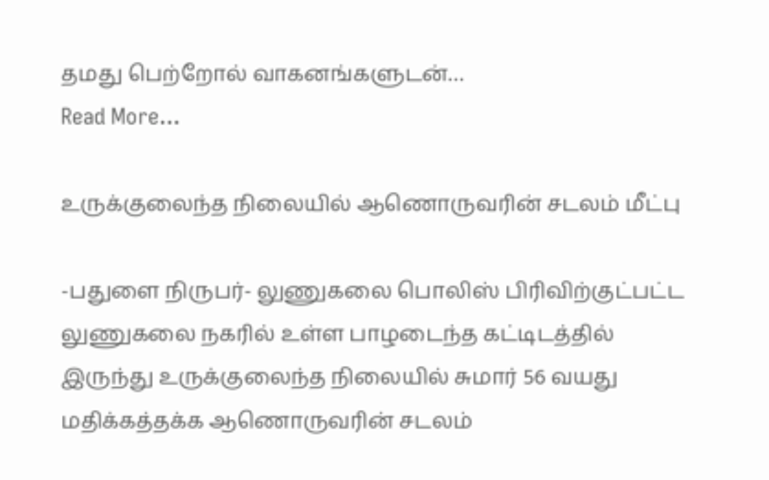தமது பெற்றோல் வாகனங்களுடன்…
Read More...

உருக்குலைந்த நிலையில் ஆணொருவரின் சடலம் மீட்பு

-பதுளை நிருபர்- லுணுகலை பொலிஸ் பிரிவிற்குட்பட்ட லுணுகலை நகரில் உள்ள பாழடைந்த கட்டிடத்தில் இருந்து உருக்குலைந்த நிலையில் சுமார் 56 வயது மதிக்கத்தக்க ஆணொருவரின் சடலம்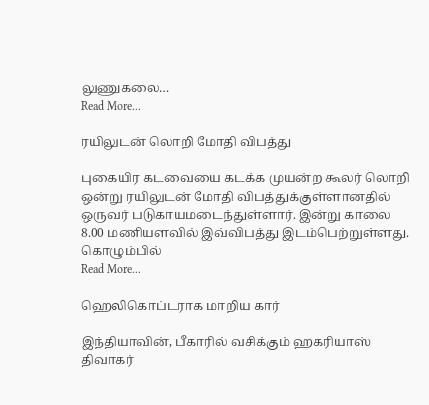லுணுகலை…
Read More...

ரயிலுடன் லொறி மோதி விபத்து

புகையிர கடவையை கடக்க முயன்ற கூலர் லொறி ஒன்று ரயிலுடன் மோதி விபத்துக்குள்ளானதில் ஒருவர் படுகாயமடைந்துள்ளார். இன்று காலை 8.00 மணியளவில் இவ்விபத்து இடம்பெற்றுள்ளது. கொழும்பில்
Read More...

ஹெலிகொப்டராக மாறிய கார்

இந்தியாவின், பீகாரில் வசிக்கும் ஹகரியாஸ் திவாகர்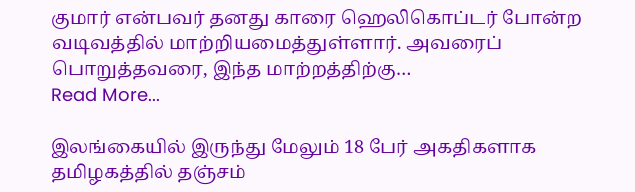குமார் என்பவர் தனது காரை ஹெலிகொப்டர் போன்ற வடிவத்தில் மாற்றியமைத்துள்ளார். அவரைப் பொறுத்தவரை, இந்த மாற்றத்திற்கு…
Read More...

இலங்கையில் இருந்து மேலும் 18 பேர் அகதிகளாக தமிழகத்தில் தஞ்சம்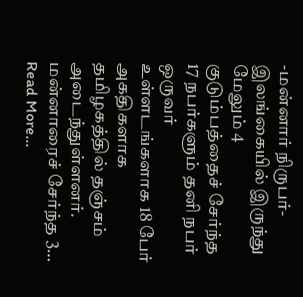-மன்னார் நிருபர்- இலங்கையில் இருந்து மேலும் 4 குடும்பத்தைச் சேர்ந்த 17 நபர்களும் தனி நபர் ஒருவர் உள்ளடங்களாக 18 பேர் அகதிகளாக தமிழகத்தில் தஞ்சம் அடைந்துள்ளனர். மன்னாரைச் சேர்ந்த 3…
Read More...